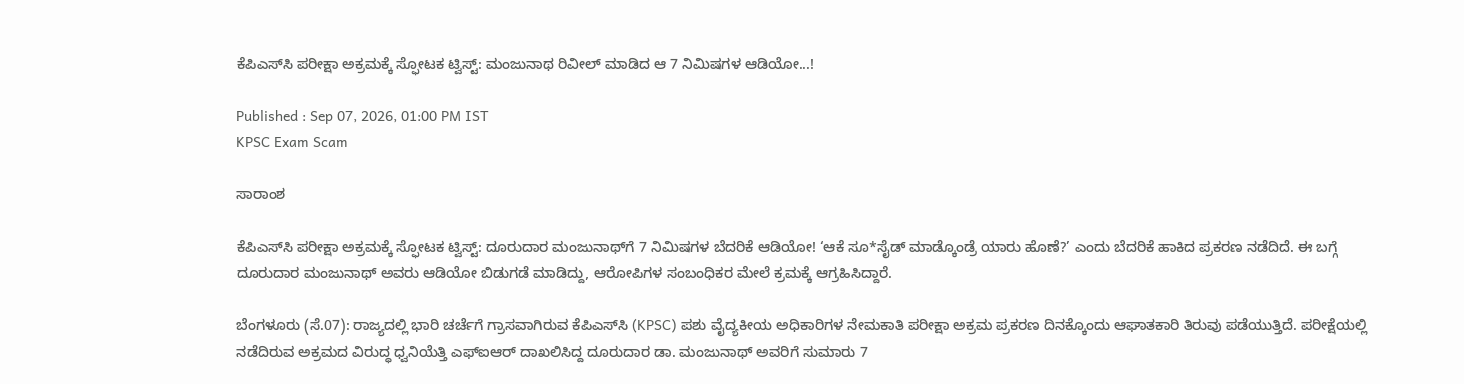ಕೆಪಿಎಸ್‌ಸಿ ಪರೀಕ್ಷಾ ಅಕ್ರಮಕ್ಕೆ ಸ್ಫೋಟಕ ಟ್ವಿಸ್ಟ್: ಮಂಜುನಾಥ ರಿವೀಲ್ ಮಾಡಿದ ಆ 7 ನಿಮಿಷಗಳ ಆಡಿಯೋ...!

Published : Sep 07, 2026, 01:00 PM IST
KPSC Exam Scam

ಸಾರಾಂಶ

ಕೆಪಿಎಸ್‌ಸಿ ಪರೀಕ್ಷಾ ಅಕ್ರಮಕ್ಕೆ ಸ್ಫೋಟಕ ಟ್ವಿಸ್ಟ್: ದೂರುದಾರ ಮಂಜುನಾಥ್‌ಗೆ 7 ನಿಮಿಷಗಳ ಬೆದರಿಕೆ ಆಡಿಯೋ! ‘ಆಕೆ ಸೂ*ಸೈಡ್ ಮಾಡ್ಕೊಂಡ್ರೆ ಯಾರು ಹೊಣೆ?’ ಎಂದು ಬೆದರಿಕೆ ಹಾಕಿದ ಪ್ರಕರಣ ನಡೆದಿದೆ. ಈ ಬಗ್ಗೆ ದೂರುದಾರ ಮಂಜುನಾಥ್ ಅವರು ಆಡಿಯೋ ಬಿಡುಗಡೆ ಮಾಡಿದ್ದು, ಆರೋಪಿಗಳ ಸಂಬಂಧಿಕರ ಮೇಲೆ ಕ್ರಮಕ್ಕೆ ಆಗ್ರಹಿಸಿದ್ದಾರೆ.

ಬೆಂಗಳೂರು (ಸೆ.07): ರಾಜ್ಯದಲ್ಲಿ ಭಾರಿ ಚರ್ಚೆಗೆ ಗ್ರಾಸವಾಗಿರುವ ಕೆಪಿಎಸ್‌ಸಿ (KPSC) ಪಶು ವೈದ್ಯಕೀಯ ಅಧಿಕಾರಿಗಳ ನೇಮಕಾತಿ ಪರೀಕ್ಷಾ ಅಕ್ರಮ ಪ್ರಕರಣ ದಿನಕ್ಕೊಂದು ಆಘಾತಕಾರಿ ತಿರುವು ಪಡೆಯುತ್ತಿದೆ. ಪರೀಕ್ಷೆಯಲ್ಲಿ ನಡೆದಿರುವ ಅಕ್ರಮದ ವಿರುದ್ಧ ಧ್ವನಿಯೆತ್ತಿ ಎಫ್‌ಐಆರ್ ದಾಖಲಿಸಿದ್ದ ದೂರುದಾರ ಡಾ. ಮಂಜುನಾಥ್ ಅವರಿಗೆ ಸುಮಾರು 7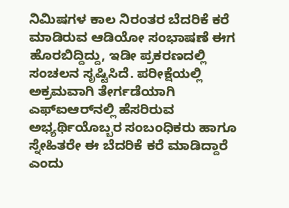ನಿಮಿಷಗಳ ಕಾಲ ನಿರಂತರ ಬೆದರಿಕೆ ಕರೆ ಮಾಡಿರುವ ಆಡಿಯೋ ಸಂಭಾಷಣೆ ಈಗ ಹೊರಬಿದ್ದಿದ್ದು, ಇಡೀ ಪ್ರಕರಣದಲ್ಲಿ ಸಂಚಲನ ಸೃಷ್ಟಿಸಿದೆ. ಪರೀಕ್ಷೆಯಲ್ಲಿ ಅಕ್ರಮವಾಗಿ ತೇರ್ಗಡೆಯಾಗಿ ಎಫ್‌ಐಆರ್‌ನಲ್ಲಿ ಹೆಸರಿರುವ ಅಭ್ಯರ್ಥಿಯೊಬ್ಬರ ಸಂಬಂಧಿಕರು ಹಾಗೂ ಸ್ನೇಹಿತರೇ ಈ ಬೆದರಿಕೆ ಕರೆ ಮಾಡಿದ್ದಾರೆ ಎಂದು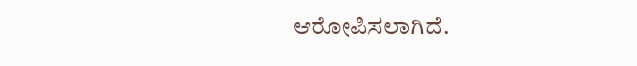ಆರೋಪಿಸಲಾಗಿದೆ.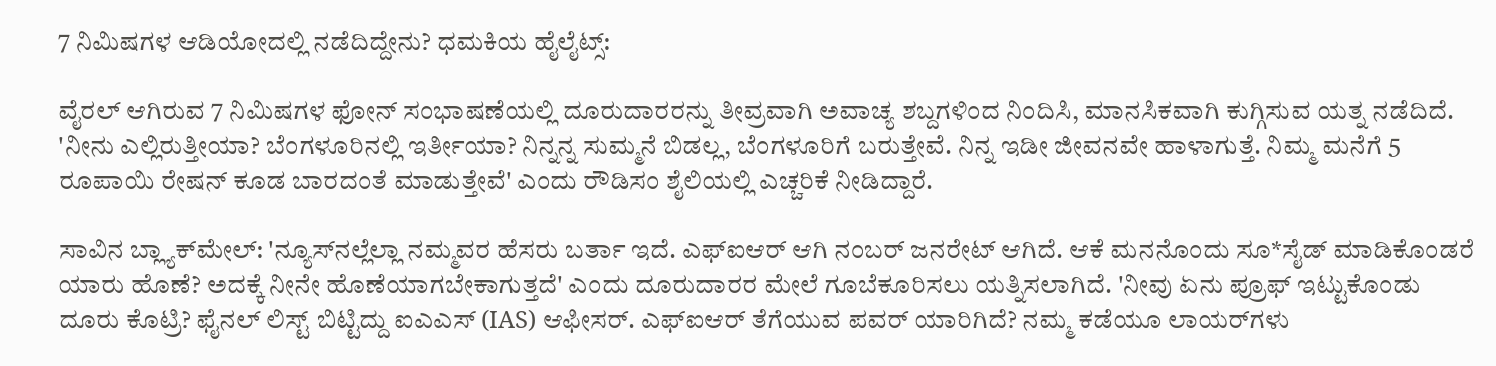7 ನಿಮಿಷಗಳ ಆಡಿಯೋದಲ್ಲಿ ನಡೆದಿದ್ದೇನು? ಧಮಕಿಯ ಹೈಲೈಟ್ಸ್:

ವೈರಲ್ ಆಗಿರುವ 7 ನಿಮಿಷಗಳ ಫೋನ್ ಸಂಭಾಷಣೆಯಲ್ಲಿ ದೂರುದಾರರನ್ನು ತೀವ್ರವಾಗಿ ಅವಾಚ್ಯ ಶಬ್ದಗಳಿಂದ ನಿಂದಿಸಿ, ಮಾನಸಿಕವಾಗಿ ಕುಗ್ಗಿಸುವ ಯತ್ನ ನಡೆದಿದೆ. 'ನೀನು ಎಲ್ಲಿರುತ್ತೀಯಾ? ಬೆಂಗಳೂರಿನಲ್ಲಿ ಇರ್ತೀಯಾ? ನಿನ್ನನ್ನ ಸುಮ್ಮನೆ ಬಿಡಲ್ಲ, ಬೆಂಗಳೂರಿಗೆ ಬರುತ್ತೇವೆ. ನಿನ್ನ ಇಡೀ ಜೀವನವೇ ಹಾಳಾಗುತ್ತೆ. ನಿಮ್ಮ ಮನೆಗೆ 5 ರೂಪಾಯಿ ರೇಷನ್ ಕೂಡ ಬಾರದಂತೆ ಮಾಡುತ್ತೇವೆ' ಎಂದು ರೌಡಿಸಂ ಶೈಲಿಯಲ್ಲಿ ಎಚ್ಚರಿಕೆ ನೀಡಿದ್ದಾರೆ.

ಸಾವಿನ ಬ್ಲ್ಯಾಕ್‌ಮೇಲ್: 'ನ್ಯೂಸ್‌ನಲ್ಲೆಲ್ಲಾ ನಮ್ಮವರ ಹೆಸರು ಬರ್ತಾ ಇದೆ. ಎಫ್‌ಐಆರ್ ಆಗಿ ನಂಬರ್ ಜನರೇಟ್ ಆಗಿದೆ. ಆಕೆ ಮನನೊಂದು ಸೂ*ಸೈಡ್ ಮಾಡಿಕೊಂಡರೆ ಯಾರು ಹೊಣೆ? ಅದಕ್ಕೆ ನೀನೇ ಹೊಣೆಯಾಗಬೇಕಾಗುತ್ತದೆ' ಎಂದು ದೂರುದಾರರ ಮೇಲೆ ಗೂಬೆಕೂರಿಸಲು ಯತ್ನಿಸಲಾಗಿದೆ. 'ನೀವು ಏನು ಪ್ರೂಫ್ ಇಟ್ಟುಕೊಂಡು ದೂರು ಕೊಟ್ರಿ? ಫೈನಲ್ ಲಿಸ್ಟ್ ಬಿಟ್ಟಿದ್ದು ಐಎಎಸ್ (IAS) ಆಫೀಸರ್. ಎಫ್‌ಐಆರ್ ತೆಗೆಯುವ ಪವರ್ ಯಾರಿಗಿದೆ? ನಮ್ಮ ಕಡೆಯೂ ಲಾಯರ್‌ಗಳು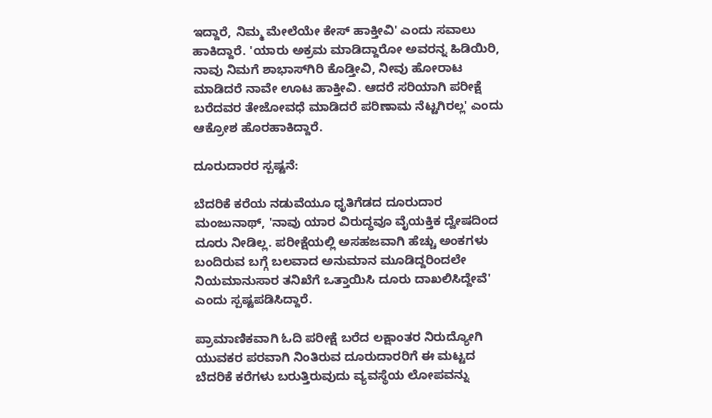ಇದ್ದಾರೆ, ನಿಮ್ಮ ಮೇಲೆಯೇ ಕೇಸ್ ಹಾಕ್ತೀವಿ' ಎಂದು ಸವಾಲು ಹಾಕಿದ್ದಾರೆ. 'ಯಾರು ಅಕ್ರಮ ಮಾಡಿದ್ದಾರೋ ಅವರನ್ನ ಹಿಡಿಯಿರಿ, ನಾವು ನಿಮಗೆ ಶಾಭಾಸ್‌ಗಿರಿ ಕೊಡ್ತೀವಿ, ನೀವು ಹೋರಾಟ ಮಾಡಿದರೆ ನಾವೇ ಊಟ ಹಾಕ್ತೀವಿ. ಆದರೆ ಸರಿಯಾಗಿ ಪರೀಕ್ಷೆ ಬರೆದವರ ತೇಜೋವಧೆ ಮಾಡಿದರೆ ಪರಿಣಾಮ ನೆಟ್ಟಗಿರಲ್ಲ' ಎಂದು ಆಕ್ರೋಶ ಹೊರಹಾಕಿದ್ದಾರೆ.

ದೂರುದಾರರ ಸ್ಪಷ್ಟನೆ:

ಬೆದರಿಕೆ ಕರೆಯ ನಡುವೆಯೂ ಧೃತಿಗೆಡದ ದೂರುದಾರ ಮಂಜುನಾಥ್, 'ನಾವು ಯಾರ ವಿರುದ್ಧವೂ ವೈಯಕ್ತಿಕ ದ್ವೇಷದಿಂದ ದೂರು ನೀಡಿಲ್ಲ. ಪರೀಕ್ಷೆಯಲ್ಲಿ ಅಸಹಜವಾಗಿ ಹೆಚ್ಚು ಅಂಕಗಳು ಬಂದಿರುವ ಬಗ್ಗೆ ಬಲವಾದ ಅನುಮಾನ ಮೂಡಿದ್ದರಿಂದಲೇ ನಿಯಮಾನುಸಾರ ತನಿಖೆಗೆ ಒತ್ತಾಯಿಸಿ ದೂರು ದಾಖಲಿಸಿದ್ದೇವೆ' ಎಂದು ಸ್ಪಷ್ಟಪಡಿಸಿದ್ದಾರೆ.

ಪ್ರಾಮಾಣಿಕವಾಗಿ ಓದಿ ಪರೀಕ್ಷೆ ಬರೆದ ಲಕ್ಷಾಂತರ ನಿರುದ್ಯೋಗಿ ಯುವಕರ ಪರವಾಗಿ ನಿಂತಿರುವ ದೂರುದಾರರಿಗೆ ಈ ಮಟ್ಟದ ಬೆದರಿಕೆ ಕರೆಗಳು ಬರುತ್ತಿರುವುದು ವ್ಯವಸ್ಥೆಯ ಲೋಪವನ್ನು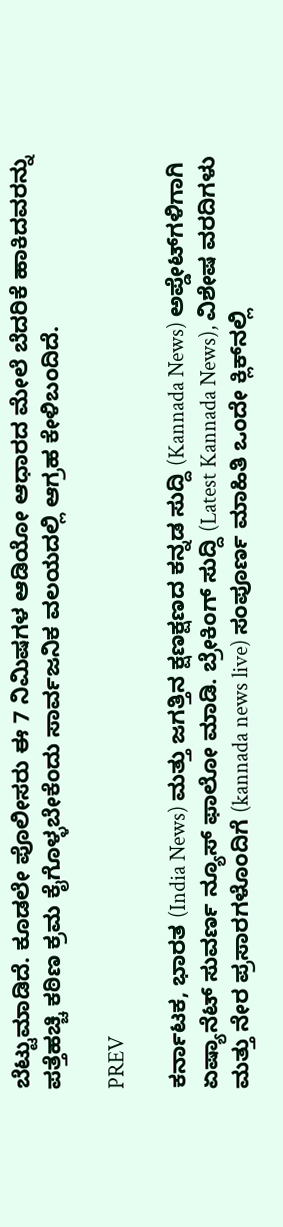ಬೆಟ್ಟುಮಾಡಿದೆ. ಕೂಡಲೇ ಪೊಲೀಸರು ಈ 7 ನಿಮಿಷಗಳ ಆಡಿಯೋ ಆಧಾರದ ಮೇಲೆ ಬೆದರಿಕೆ ಹಾಕಿದವರನ್ನು ಪತ್ತೆಹಚ್ಚಿ ಕಠಿಣ ಕ್ರಮ ಕೈಗೊಳ್ಳಬೇಕೆಂದು ಸಾರ್ವಜನಿಕ ವಲಯದಲ್ಲಿ ಆಗ್ರಹ ಕೇಳಿಬಂದಿದೆ.

PREV

ಕರ್ನಾಟಕ, ಭಾರತ (India News) ಮತ್ತು ಜಗತ್ತಿನ ಕ್ಷಣಕ್ಷಣದ ಕನ್ನಡ ಸುದ್ದಿ (Kannada News) ಅಪ್ಡೇಟ್‌ಗಳಿಗಾಗಿ ಏಷ್ಯಾನೆಟ್ ಸುವರ್ಣ ನ್ಯೂಸ್‌ ಫಾಲೋ ಮಾಡಿ. ಬ್ರೇಕಿಂಗ್ ಸುದ್ದಿ (Latest Kannada News), ವಿಶೇಷ ವರದಿಗಳು ಮತ್ತು ನೇರ ಪ್ರಸಾರಗಳೊಂದಿಗೆ (kannada news live) ಸಂಪೂರ್ಣ ಮಾಹಿತಿ ಒಂದೇ ಕ್ಲಿಕ್‌ನಲ್ಲಿ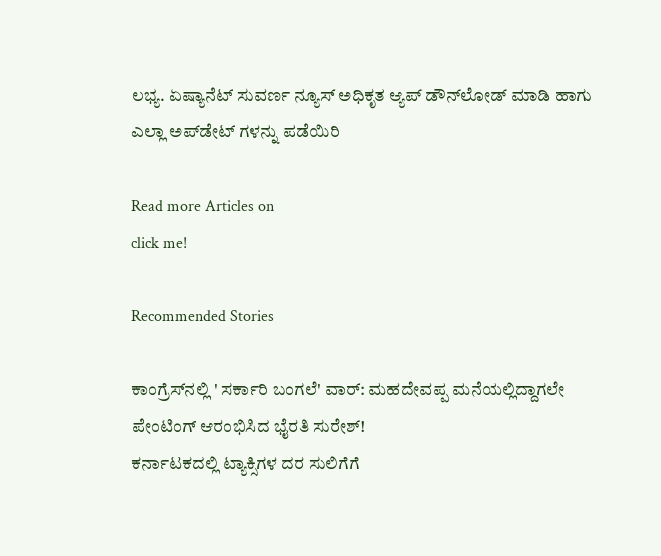ಲಭ್ಯ. ಏಷ್ಯಾನೆಟ್ ಸುವರ್ಣ ನ್ಯೂಸ್ ಅಧಿಕೃತ ಆ್ಯಪ್ ಡೌನ್‌ಲೋಡ್ ಮಾಡಿ ಹಾಗು ಎಲ್ಲಾ ಅಪ್‌ಡೇಟ್ ಗಳನ್ನು ಪಡೆಯಿರಿ

Read more Articles on
click me!

Recommended Stories

ಕಾಂಗ್ರೆಸ್‌ನಲ್ಲಿ ' ಸರ್ಕಾರಿ ಬಂಗಲೆ' ವಾರ್: ಮಹದೇವಪ್ಪ ಮನೆಯಲ್ಲಿದ್ದಾಗಲೇ ಪೇಂಟಿಂಗ್ ಆರಂಭಿಸಿದ ಭೈರತಿ ಸುರೇಶ್!
ಕರ್ನಾಟಕದಲ್ಲಿ ಟ್ಯಾಕ್ಸಿಗಳ ದರ ಸುಲಿಗೆಗೆ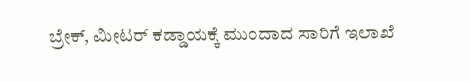ಬ್ರೇಕ್, ಮೀಟರ್ ಕಡ್ಡಾಯಕ್ಕೆ ಮುಂದಾದ ಸಾರಿಗೆ ಇಲಾಖೆ